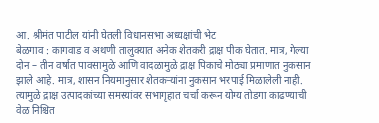आ. श्रीमंत पाटील यांनी घेतली विधानसभा अध्यक्षांची भेट
बेळगाव : कागवाड व अथणी तालुक्यात अनेक शेतकरी द्राक्ष पीक घेतात. मात्र, गेल्या दोन – तीन वर्षात पावसामुळे आणि वादळामुळे द्राक्ष पिकाचे मोठ्या प्रमाणात नुकसान झाले आहे. मात्र, शासन नियमानुसार शेतकऱ्यांना नुकसान भरपाई मिळालेली नाही. त्यामुळे द्राक्ष उत्पादकांच्या समस्यांवर सभागृहात चर्चा करून योग्य तोडगा काढण्याची वेळ निश्चित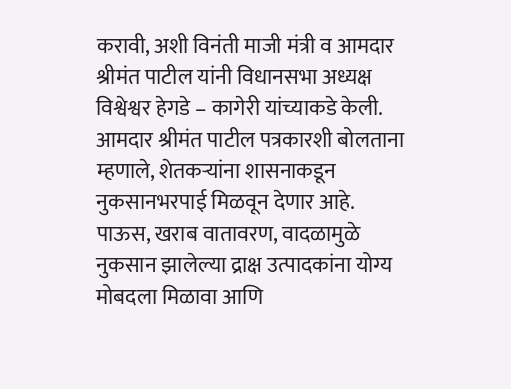करावी, अशी विनंती माजी मंत्री व आमदार श्रीमंत पाटील यांनी विधानसभा अध्यक्ष विश्वेश्वर हेगडे – कागेरी यांच्याकडे केली.
आमदार श्रीमंत पाटील पत्रकारशी बोलताना म्हणाले, शेतकऱ्यांना शासनाकडून नुकसानभरपाई मिळवून देणार आहे. पाऊस, खराब वातावरण, वादळामुळे नुकसान झालेल्या द्राक्ष उत्पादकांना योग्य मोबदला मिळावा आणि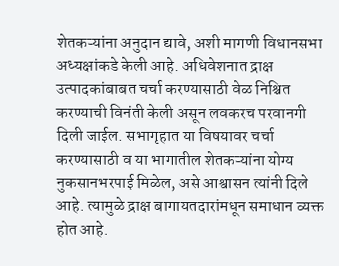शेतकऱ्यांना अनुदान द्यावे, अशी मागणी विधानसभा अध्यक्षांकडे केली आहे. अधिवेशनात द्राक्ष उत्पादकांबाबत चर्चा करण्यासाठी वेळ निश्चित करण्याची विनंती केली असून लवकरच परवानगी दिली जाईल. सभागृहात या विषयावर चर्चा करण्यासाठी व या भागातील शेतकऱ्यांना योग्य नुकसानभरपाई मिळेल, असे आश्वासन त्यांनी दिले आहे. त्यामुळे द्राक्ष बागायतदारांमधून समाधान व्यक्त होत आहे.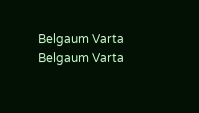Belgaum Varta Belgaum Varta